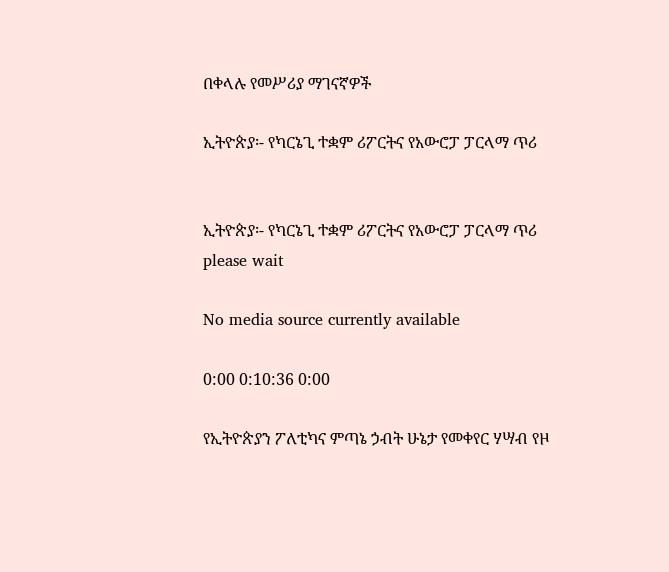በቀላሉ የመሥሪያ ማገናኛዎች

ኢትዮጵያ፡- የካርኔጊ ተቋም ሪፖርትና የአውሮፓ ፓርላማ ጥሪ


ኢትዮጵያ፡- የካርኔጊ ተቋም ሪፖርትና የአውሮፓ ፓርላማ ጥሪ
please wait

No media source currently available

0:00 0:10:36 0:00

የኢትዮጵያን ፖለቲካና ምጣኔ ኃብት ሁኔታ የመቀየር ሃሣብ የዞ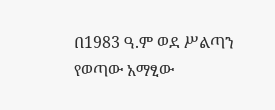በ1983 ዓ.ም ወደ ሥልጣን የወጣው አማፂው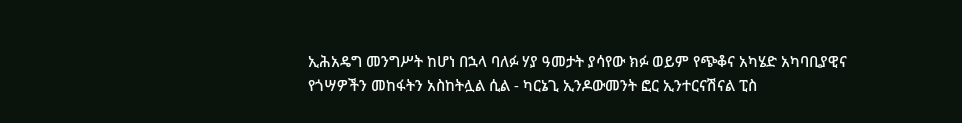ኢሕአዴግ መንግሥት ከሆነ በኋላ ባለፉ ሃያ ዓመታት ያሳየው ክፉ ወይም የጭቆና አካሄድ አካባቢያዊና የጎሣዎችን መከፋትን አስከትሏል ሲል - ካርኔጊ ኢንዶውመንት ፎር ኢንተርናሽናል ፒስ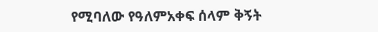የሚባለው የዓለምአቀፍ ሰላም ቅኝት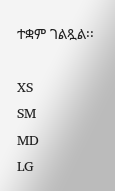ተቋም ገልጿል፡፡

XS
SM
MD
LG